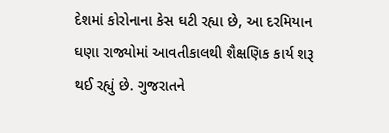દેશમાં કોરોનાના કેસ ઘટી રહ્યા છે, આ દરમિયાન ઘણા રાજ્યોમાં આવતીકાલથી શૈક્ષણિક કાર્ય શરૂ થઈ રહ્યું છે. ગુજરાતને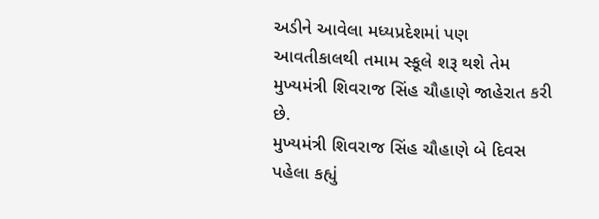અડીને આવેલા મધ્યપ્રદેશમાં પણ આવતીકાલથી તમામ સ્કૂલે શરૂ થશે તેમ મુખ્યમંત્રી શિવરાજ સિંહ ચૌહાણે જાહેરાત કરી છે.
મુખ્યમંત્રી શિવરાજ સિંહ ચૌહાણે બે દિવસ પહેલા કહ્યું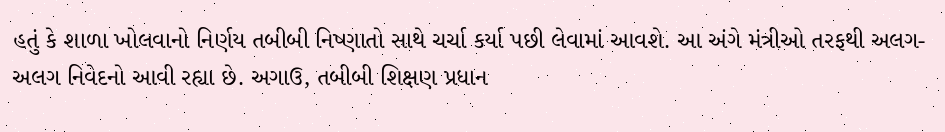હતું કે શાળા ખોલવાનો નિર્ણય તબીબી નિષ્ણાતો સાથે ચર્ચા કર્યા પછી લેવામાં આવશે. આ અંગે મંત્રીઓ તરફથી અલગ-અલગ નિવેદનો આવી રહ્યા છે. અગાઉ, તબીબી શિક્ષણ પ્રધાન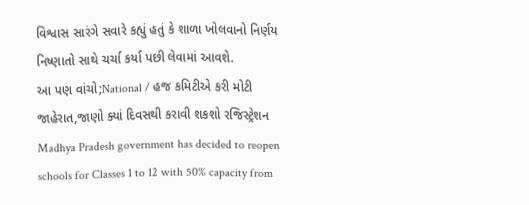વિશ્વાસ સારંગે સવારે કહ્યું હતું કે શાળા ખોલવાનો નિર્ણય નિષ્ણાતો સાથે ચર્ચા કર્યા પછી લેવામાં આવશે.
આ પણ વાંચો;National / હજ કમિટીએ કરી મોટી જાહેરાત,જાણો ક્યાં દિવસથી કરાવી શકશો રજિસ્ટ્રેશન
Madhya Pradesh government has decided to reopen schools for Classes 1 to 12 with 50% capacity from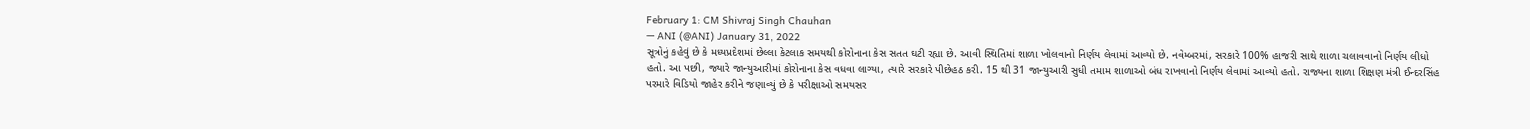February 1: CM Shivraj Singh Chauhan
— ANI (@ANI) January 31, 2022
સૂત્રોનું કહેવું છે કે મધ્યપ્રદેશમાં છેલ્લા કેટલાક સમયથી કોરોનાના કેસ સતત ઘટી રહ્યા છે. આવી સ્થિતિમાં શાળા ખોલવાનો નિર્ણય લેવામાં આવ્યો છે. નવેમ્બરમાં, સરકારે 100% હાજરી સાથે શાળા ચલાવવાનો નિર્ણય લીધો હતો. આ પછી, જ્યારે જાન્યુઆરીમાં કોરોનાના કેસ વધવા લાગ્યા, ત્યારે સરકારે પીછેહઠ કરી. 15 થી 31 જાન્યુઆરી સુધી તમામ શાળાઓ બંધ રાખવાનો નિર્ણય લેવામાં આવ્યો હતો. રાજ્યના શાળા શિક્ષણ મંત્રી ઈન્દરસિંહ પરમારે વિડિયો જાહેર કરીને જણાવ્યું છે કે પરીક્ષાઓ સમયસર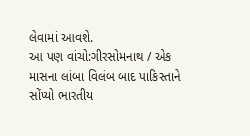લેવામાં આવશે.
આ પણ વાંચો:ગીરસોમનાથ / એક માસના લાંબા વિલંબ બાદ પાકિસ્તાને સોંપ્યો ભારતીય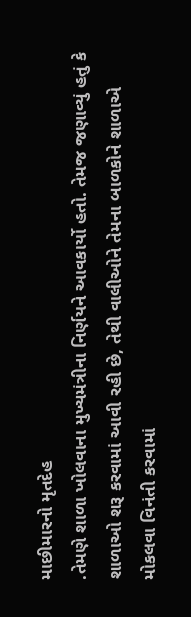માછીમારનો મૃતદેહ
.તેમણે શાળા ખોલવાના મુખ્યમંત્રીના નિર્ણયને આવકાર્યો હતો. તેમજ જણાવ્યું હતું કે શાળાઓ શરૂ કરવામાં આવી રહી છે, તેથી વાલીઓને તેમના બાળકોને શાળાએ મોકલવા વિનંતી કરવામાં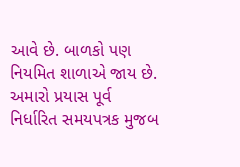આવે છે. બાળકો પણ નિયમિત શાળાએ જાય છે. અમારો પ્રયાસ પૂર્વ નિર્ધારિત સમયપત્રક મુજબ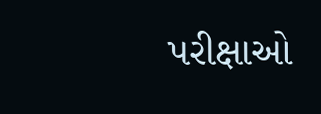પરીક્ષાઓ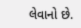લેવાનો છે.